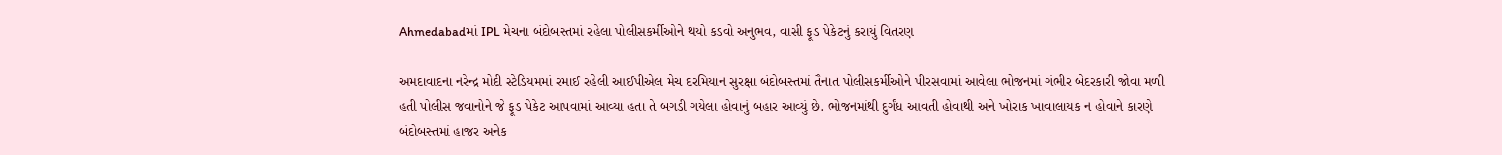Ahmedabadમાં IPL મેચના બંદોબસ્તમાં રહેલા પોલીસકર્મીઓને થયો કડવો અનુભવ, વાસી ફૂડ પેકેટનું કરાયું વિતરણ

અમદાવાદના નરેન્દ્ર મોદી સ્ટેડિયમમાં રમાઈ રહેલી આઈપીએલ મેચ દરમિયાન સુરક્ષા બંદોબસ્તમાં તૈનાત પોલીસકર્મીઓને પીરસવામાં આવેલા ભોજનમાં ગંભીર બેદરકારી જોવા મળી હતી પોલીસ જવાનોને જે ફૂડ પેકેટ આપવામાં આવ્યા હતા તે બગડી ગયેલા હોવાનું બહાર આવ્યું છે. ભોજનમાંથી દુર્ગંધ આવતી હોવાથી અને ખોરાક ખાવાલાયક ન હોવાને કારણે બંદોબસ્તમાં હાજર અનેક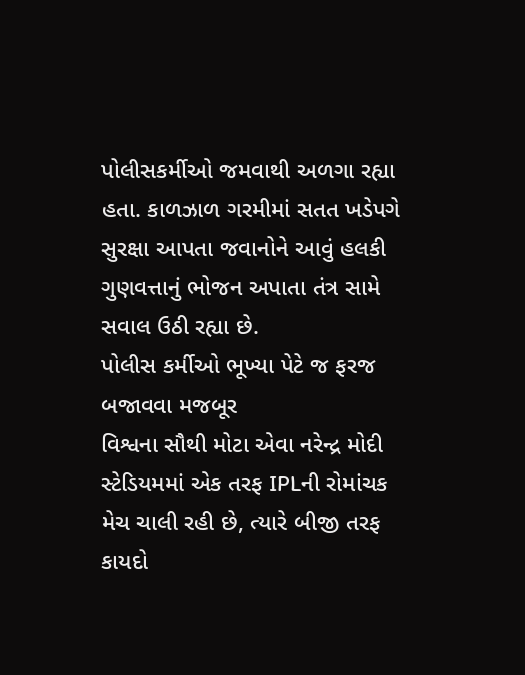પોલીસકર્મીઓ જમવાથી અળગા રહ્યા હતા. કાળઝાળ ગરમીમાં સતત ખડેપગે સુરક્ષા આપતા જવાનોને આવું હલકી ગુણવત્તાનું ભોજન અપાતા તંત્ર સામે સવાલ ઉઠી રહ્યા છે.
પોલીસ કર્મીઓ ભૂખ્યા પેટે જ ફરજ બજાવવા મજબૂર
વિશ્વના સૌથી મોટા એવા નરેન્દ્ર મોદી સ્ટેડિયમમાં એક તરફ IPLની રોમાંચક મેચ ચાલી રહી છે, ત્યારે બીજી તરફ કાયદો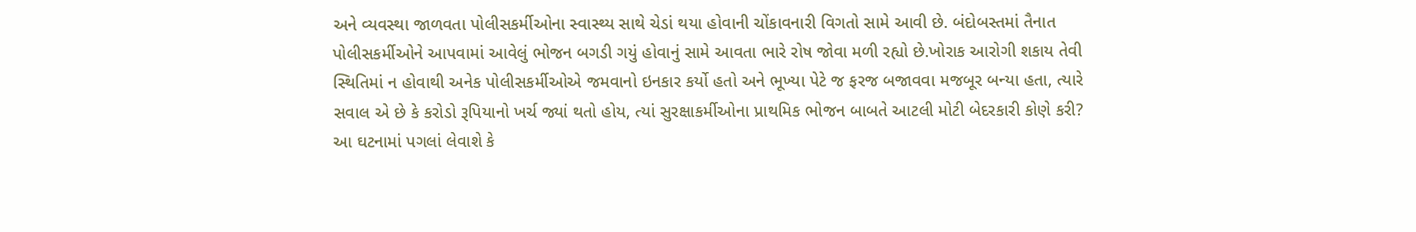અને વ્યવસ્થા જાળવતા પોલીસકર્મીઓના સ્વાસ્થ્ય સાથે ચેડાં થયા હોવાની ચોંકાવનારી વિગતો સામે આવી છે. બંદોબસ્તમાં તૈનાત પોલીસકર્મીઓને આપવામાં આવેલું ભોજન બગડી ગયું હોવાનું સામે આવતા ભારે રોષ જોવા મળી રહ્યો છે.ખોરાક આરોગી શકાય તેવી સ્થિતિમાં ન હોવાથી અનેક પોલીસકર્મીઓએ જમવાનો ઇનકાર કર્યો હતો અને ભૂખ્યા પેટે જ ફરજ બજાવવા મજબૂર બન્યા હતા, ત્યારે સવાલ એ છે કે કરોડો રૂપિયાનો ખર્ચ જ્યાં થતો હોય, ત્યાં સુરક્ષાકર્મીઓના પ્રાથમિક ભોજન બાબતે આટલી મોટી બેદરકારી કોણે કરી?
આ ઘટનામાં પગલાં લેવાશે કે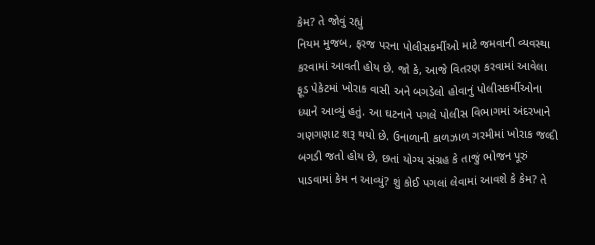કેમ? તે જોવું રહ્યું
નિયમ મુજબ, ફરજ પરના પોલીસકર્મીઓ માટે જમવાની વ્યવસ્થા કરવામાં આવતી હોય છે. જો કે, આજે વિતરણ કરવામાં આવેલા ફૂડ પેકેટમાં ખોરાક વાસી અને બગડેલો હોવાનું પોલીસકર્મીઓના ધ્યાને આવ્યું હતું. આ ઘટનાને પગલે પોલીસ વિભાગમાં અંદરખાને ગણગણાટ શરૂ થયો છે. ઉનાળાની કાળઝાળ ગરમીમાં ખોરાક જલ્દી બગડી જતો હોય છે, છતાં યોગ્ય સંગ્રહ કે તાજું ભોજન પૂરું પાડવામાં કેમ ન આવ્યું? શું કોઈ પગલાં લેવામાં આવશે કે કેમ? તે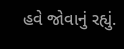હવે જોવાનું રહ્યું.